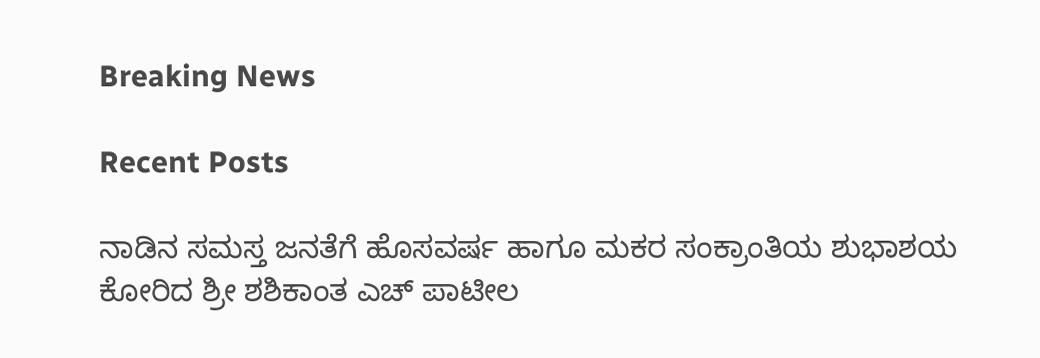Breaking News

Recent Posts

ನಾಡಿನ ಸಮಸ್ತ ಜನತೆಗೆ ಹೊಸವರ್ಷ ಹಾಗೂ ಮಕರ ಸಂಕ್ರಾಂತಿಯ ಶುಭಾಶಯ ಕೋರಿದ ಶ್ರೀ ಶಶಿಕಾಂತ ಎಚ್ ಪಾಟೀಲ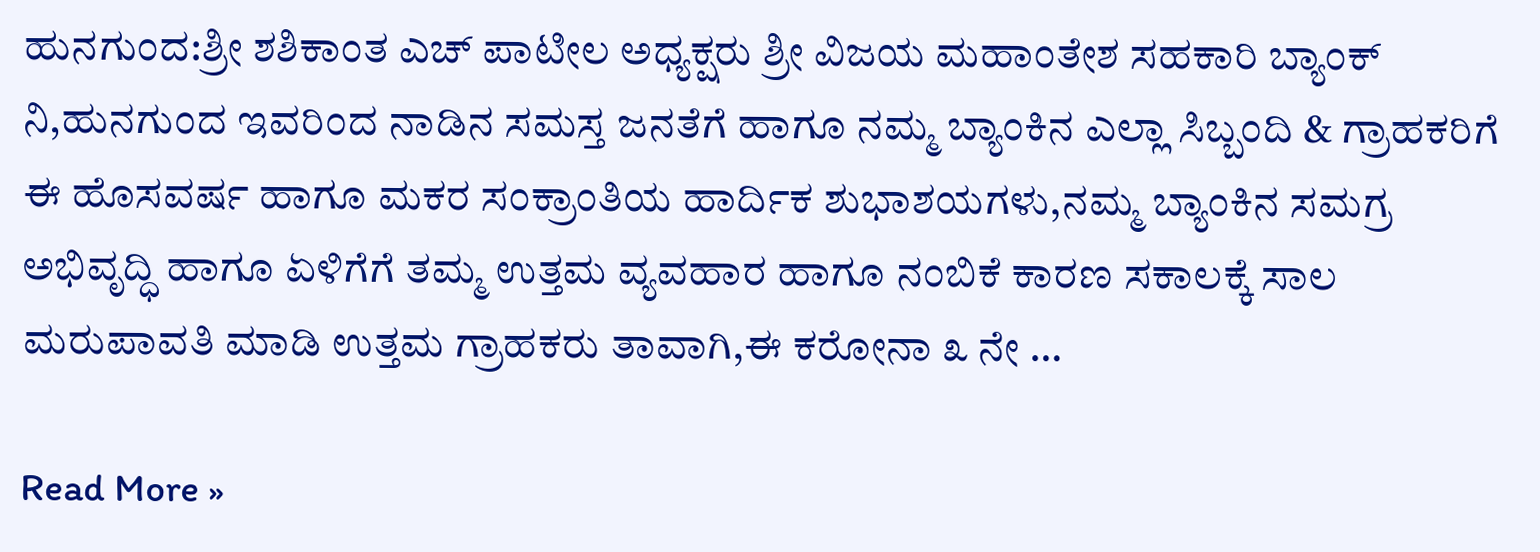ಹುನಗುಂದ:ಶ್ರೀ ಶಶಿಕಾಂತ ಎಚ್ ಪಾಟೀಲ ಅಧ್ಯಕ್ಷರು ಶ್ರೀ ವಿಜಯ ಮಹಾಂತೇಶ ಸಹಕಾರಿ ಬ್ಯಾಂಕ್ ನಿ,ಹುನಗುಂದ ಇವರಿಂದ ನಾಡಿನ ಸಮಸ್ತ ಜನತೆಗೆ ಹಾಗೂ ನಮ್ಮ ಬ್ಯಾಂಕಿನ ಎಲ್ಲಾ ಸಿಬ್ಬಂದಿ & ಗ್ರಾಹಕರಿಗೆ ಈ ಹೊಸವರ್ಷ ಹಾಗೂ ಮಕರ ಸಂಕ್ರಾಂತಿಯ ಹಾರ್ದಿಕ ಶುಭಾಶಯಗಳು,ನಮ್ಮ ಬ್ಯಾಂಕಿನ ಸಮಗ್ರ ಅಭಿವೃದ್ಧಿ ಹಾಗೂ ಏಳಿಗೆಗೆ ತಮ್ಮ ಉತ್ತಮ ವ್ಯವಹಾರ ಹಾಗೂ ನಂಬಿಕೆ ಕಾರಣ ಸಕಾಲಕ್ಕೆ ಸಾಲ ಮರುಪಾವತಿ ಮಾಡಿ ಉತ್ತಮ ಗ್ರಾಹಕರು ತಾವಾಗಿ,ಈ ಕರೋನಾ ೩ ನೇ …

Read More »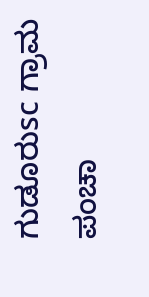ಗುಡೂರುsc ಗ್ರಾಮ ಪಂಚಾ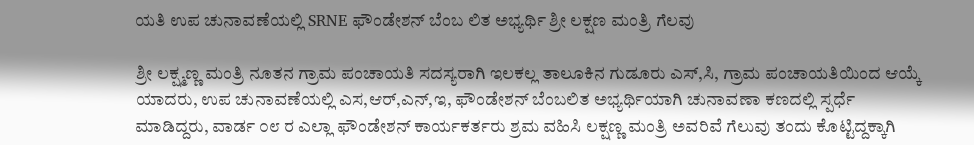ಯತಿ ಉಪ ಚುನಾವಣೆಯಲ್ಲಿ SRNE ಫೌಂಡೇಶನ್ ಬೆಂಬ ಲಿತ ಅಭ್ಯರ್ಥಿ ಶ್ರೀ ಲಕ್ಷಣ ಮಂತ್ರಿ ಗೆಲವು

ಶ್ರೀ ಲಕ್ಷ್ಮಣ್ಣ ಮಂತ್ರಿ ನೂತನ ಗ್ರಾಮ ಪಂಚಾಯತಿ ಸದಸ್ಯರಾಗಿ ಇಲಕಲ್ಲ ತಾಲೂಕಿನ ಗುಡೂರು ಎಸ್,ಸಿ, ಗ್ರಾಮ ಪಂಚಾಯತಿಯಿಂದ ಆಯ್ಕೆ ಯಾದರು, ಉಪ ಚುನಾವಣೆಯಲ್ಲಿ ಎಸ,ಆರ್,ಎನ್,ಇ, ಫೌಂಡೇಶನ್ ಬೆಂಬಲಿತ ಅಭ್ಯರ್ಥಿಯಾಗಿ ಚುನಾವಣಾ ಕಣದಲ್ಲಿ ಸ್ಪರ್ಧೆ ಮಾಡಿದ್ದರು, ವಾರ್ಡ ೦೮ ರ ಎಲ್ಲಾ ಫೌಂಡೇಶನ್ ಕಾರ್ಯಕರ್ತರು ಶ್ರಮ ವಹಿಸಿ ಲಕ್ಷಣ್ಣ ಮಂತ್ರಿ ಅವರಿವೆ ಗೆಲುವು ತಂದು ಕೊಟ್ಟಿದ್ದಕ್ಕಾಗಿ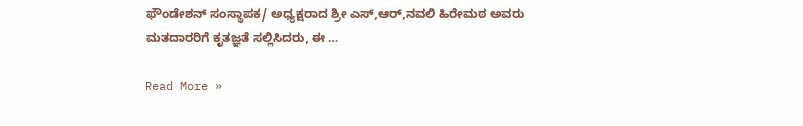ಫೌಂಡೇಶನ್ ಸಂಸ್ಥಾಪಕ/ ಅಧ್ಯಕ್ಷರಾದ ಶ್ರೀ ಎಸ್,ಆರ್,ನವಲಿ ಹಿರೇಮಠ ಅವರು ಮತದಾರರಿಗೆ ಕೃತಜ್ಞತೆ ಸಲ್ಲಿಸಿದರು, ಈ …

Read More »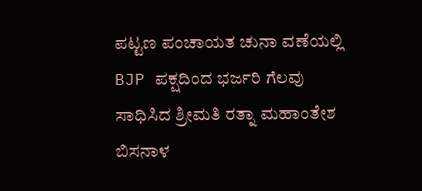ಪಟ್ಟಣ ಪಂಚಾಯತ ಚುನಾ ವಣೆಯಲ್ಲಿ BJP ಪಕ್ಷದಿಂದ ಭರ್ಜರಿ ಗೆಲವು ಸಾಧಿಸಿದ ಶ್ರೀಮತಿ ರತ್ನಾ ಮಹಾಂತೇಶ ಬಿಸನಾಳ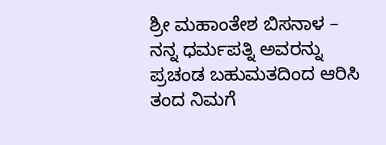ಶ್ರೀ ಮಹಾಂತೇಶ ಬಿಸನಾಳ – ನನ್ನ ಧರ್ಮಪತ್ನಿ ಅವರನ್ನು ಪ್ರಚಂಡ ಬಹುಮತದಿಂದ ಆರಿಸಿ ತಂದ ನಿಮಗೆ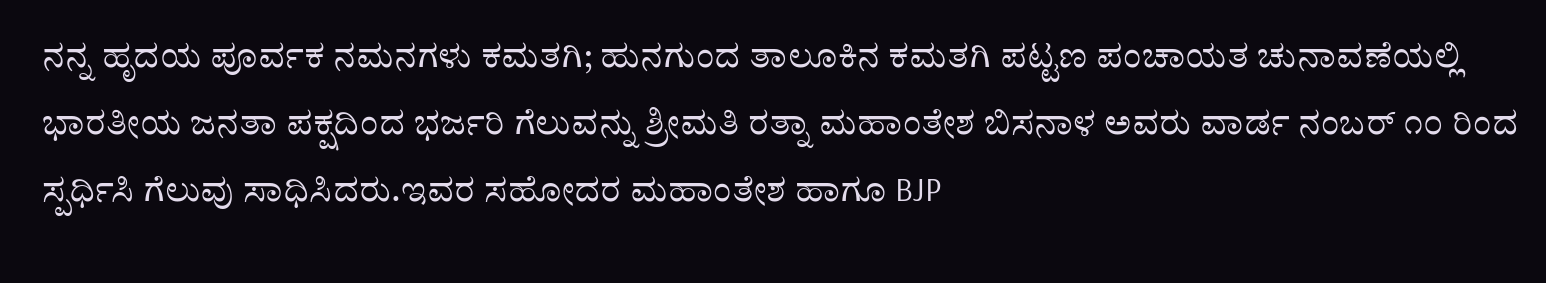ನನ್ನ ಹೃದಯ ಪೂರ್ವಕ ನಮನಗಳು ಕಮತಗಿ; ಹುನಗುಂದ ತಾಲೂಕಿನ ಕಮತಗಿ ಪಟ್ಟಣ ಪಂಚಾಯತ ಚುನಾವಣೆಯಲ್ಲಿ ಭಾರತೀಯ ಜನತಾ ಪಕ್ಷದಿಂದ ಭರ್ಜರಿ ಗೆಲುವನ್ನು ಶ್ರೀಮತಿ ರತ್ನಾ ಮಹಾಂತೇಶ ಬಿಸನಾಳ ಅವರು ವಾರ್ಡ ನಂಬರ್ ೧೦ ರಿಂದ ಸ್ಪರ್ಧಿಸಿ ಗೆಲುವು ಸಾಧಿಸಿದರು.ಇವರ ಸಹೋದರ ಮಹಾಂತೇಶ ಹಾಗೂ BJP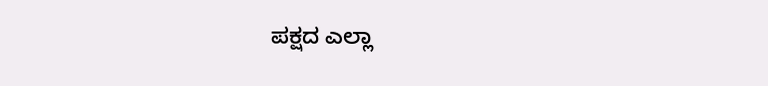ಪಕ್ಷದ ಎಲ್ಲಾ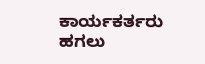ಕಾರ್ಯಕರ್ತರು ಹಗಲು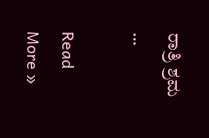ರಾತ್ರಿ ಶ್ರಮ …

Read More »